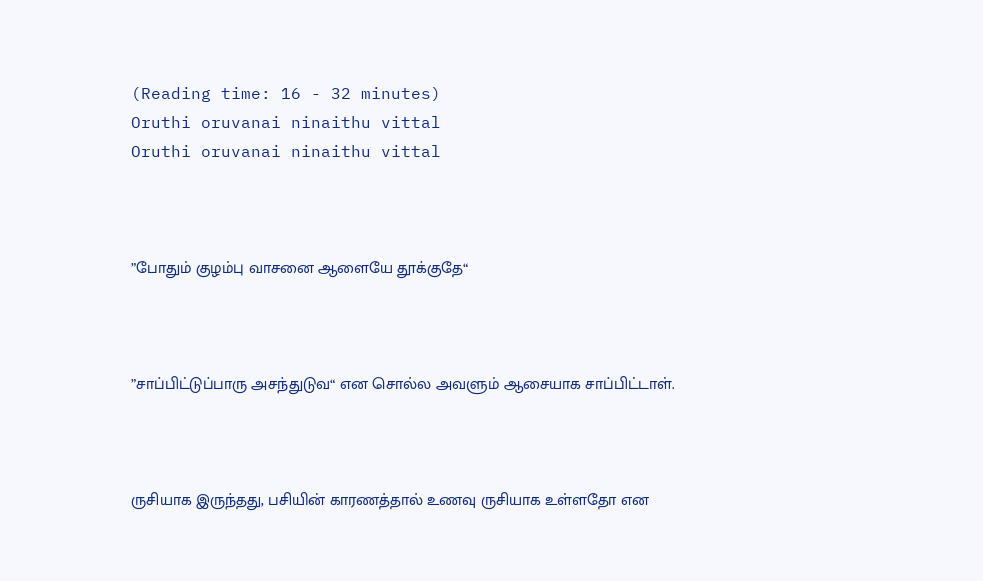(Reading time: 16 - 32 minutes)
Oruthi oruvanai ninaithu vittal
Oruthi oruvanai ninaithu vittal



”போதும் குழம்பு வாசனை ஆளையே தூக்குதே“



”சாப்பிட்டுப்பாரு அசந்துடுவ“ என சொல்ல அவளும் ஆசையாக சாப்பிட்டாள்.



ருசியாக இருந்தது, பசியின் காரணத்தால் உணவு ருசியாக உள்ளதோ என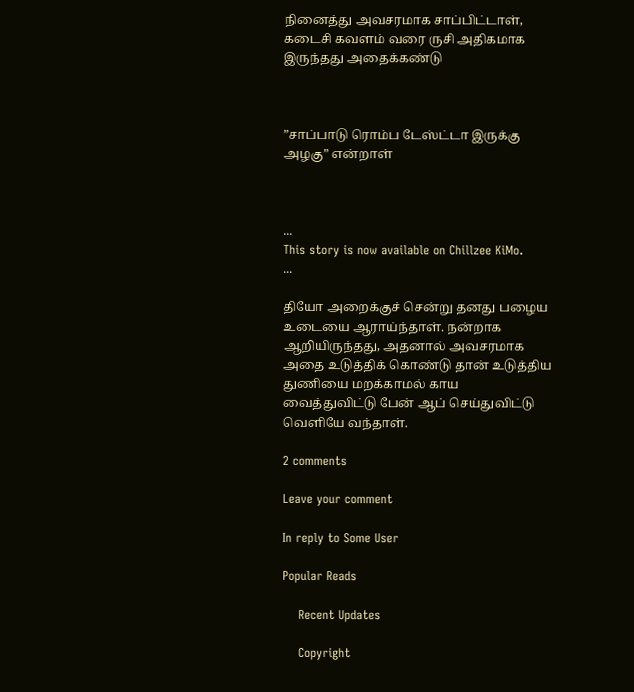நினைத்து அவசரமாக சாப்பிட்டாள், கடைசி கவளம் வரை ருசி அதிகமாக இருந்தது அதைக்கண்டு



”சாப்பாடு ரொம்ப டேஸ்ட்டா இருக்கு அழகு” என்றாள்



...
This story is now available on Chillzee KiMo.
...

தியோ அறைக்குச் சென்று தனது பழைய உடையை ஆராய்ந்தாள். நன்றாக ஆறியிருந்தது, அதனால் அவசரமாக அதை உடுத்திக் கொண்டு தான் உடுத்திய துணியை மறக்காமல் காய வைத்துவிட்டு பேன் ஆப் செய்துவிட்டு வெளியே வந்தாள்.

2 comments

Leave your comment

In reply to Some User

Popular Reads

    Recent Updates

    Copyright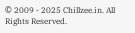© 2009 - 2025 Chillzee.in. All Rights Reserved.